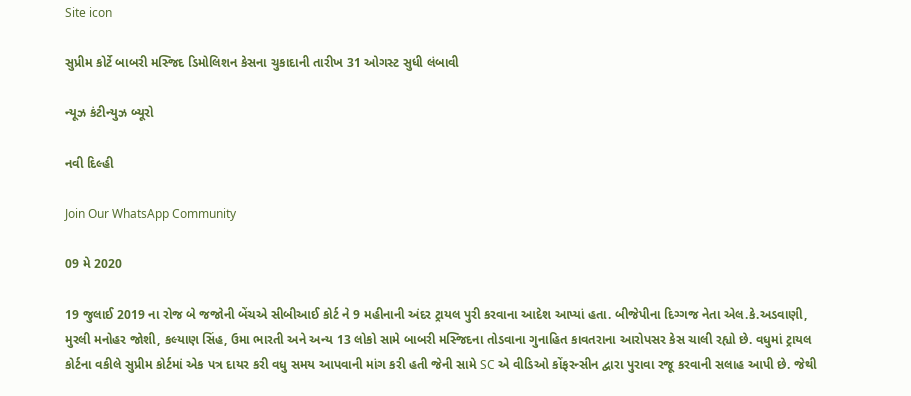Site icon

સુપ્રીમ કોર્ટે બાબરી મસ્જિદ ડિમોલિશન કેસના ચુકાદાની તારીખ 31 ઓગસ્ટ સુધી લંબાવી

ન્યૂઝ કંટીન્યુઝ બ્યૂરો

નવી દિલ્હી

Join Our WhatsApp Community

09 મે 2020

19 જુલાઈ 2019 ના રોજ બે જજોની બેંચએ સીબીઆઈ કોર્ટ ને 9 મહીનાની અંદર ટ્રાયલ પુરી કરવાના આદેશ આપ્યાં હતા. બીજેપીના દિગ્ગજ નેતા એલ.કે.અડવાણી, મુરલી મનોહર જોશી, કલ્યાણ સિંહ, ઉમા ભારતી અને અન્ય 13 લોકો સામે બાબરી મસ્જિદના તોડવાના ગુનાહિત કાવતરાના આરોપસર કેસ ચાલી રહ્યો છે. વધુમાં ટ્રાયલ કોર્ટના વકીલે સુપ્રીમ કોર્ટમાં એક પત્ર દાયર કરી વધુ સમય આપવાની માંગ કરી હતી જેની સામે SC એ વીડિઓ કોંફરન્સીન દ્વારા પુરાવા રજૂ કરવાની સલાહ આપી છે. જેથી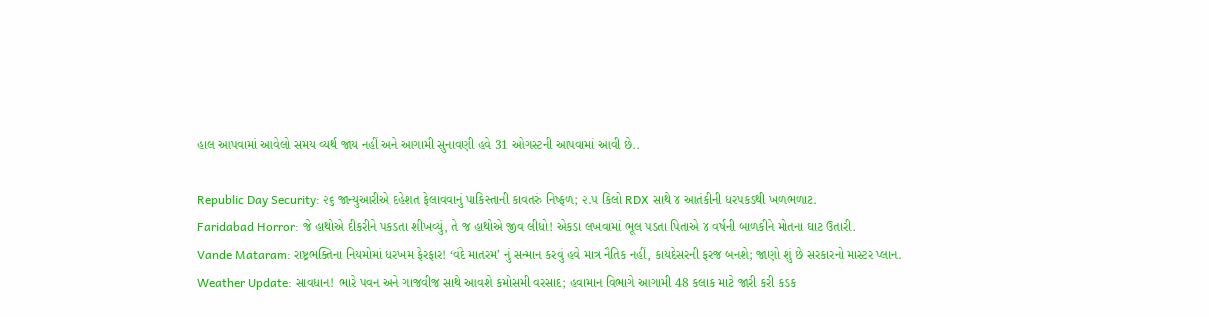હાલ આપવામાં આવેલો સમય વ્યર્થ જાય નહીં અને આગામી સુનાવણી હવે 31 ઓગસ્ટની આપવામાં આવી છે..

Republic Day Security: ૨૬ જાન્યુઆરીએ દહેશત ફેલાવવાનું પાકિસ્તાની કાવતરું નિષ્ફળ; ૨.૫ કિલો RDX સાથે ૪ આતંકીની ધરપકડથી ખળભળાટ.
Faridabad Horror: જે હાથોએ દીકરીને પકડતા શીખવ્યું, તે જ હાથોએ જીવ લીધો! એકડા લખવામાં ભૂલ પડતા પિતાએ ૪ વર્ષની બાળકીને મોતના ઘાટ ઉતારી.
Vande Mataram: રાષ્ટ્રભક્તિના નિયમોમાં ધરખમ ફેરફાર! ‘વંદે માતરમ’ નું સન્માન કરવું હવે માત્ર નૈતિક નહીં, કાયદેસરની ફરજ બનશે; જાણો શું છે સરકારનો માસ્ટર પ્લાન.
Weather Update: સાવધાન! ભારે પવન અને ગાજવીજ સાથે આવશે કમોસમી વરસાદ; હવામાન વિભાગે આગામી 48 કલાક માટે જારી કરી કડક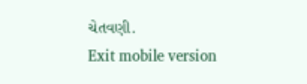ચેતવણી.
Exit mobile version